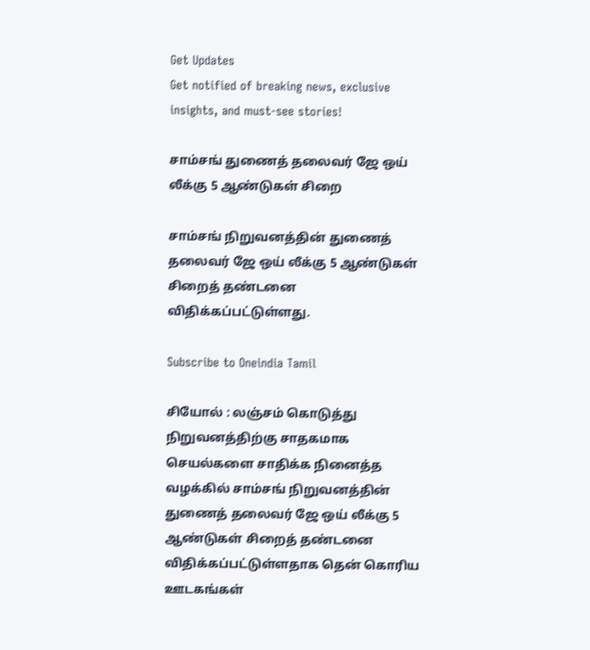Get Updates
Get notified of breaking news, exclusive insights, and must-see stories!

சாம்சங் துணைத் தலைவர் ஜே ஒய் லீக்கு 5 ஆண்டுகள் சிறை

சாம்சங் நிறுவனத்தின் துணைத் தலைவர் ஜே ஒய் லீக்கு 5 ஆண்டுகள் சிறைத் தண்டனை விதிக்கப்பட்டுள்ளது.

Subscribe to Oneindia Tamil

சியோல் : லஞ்சம் கொடுத்து நிறுவனத்திற்கு சாதகமாக செயல்களை சாதிக்க நினைத்த வழக்கில் சாம்சங் நிறுவனத்தின் துணைத் தலைவர் ஜே ஒய் லீக்கு 5 ஆண்டுகள் சிறைத் தண்டனை விதிக்கப்பட்டுள்ளதாக தென் கொரிய ஊடகங்கள்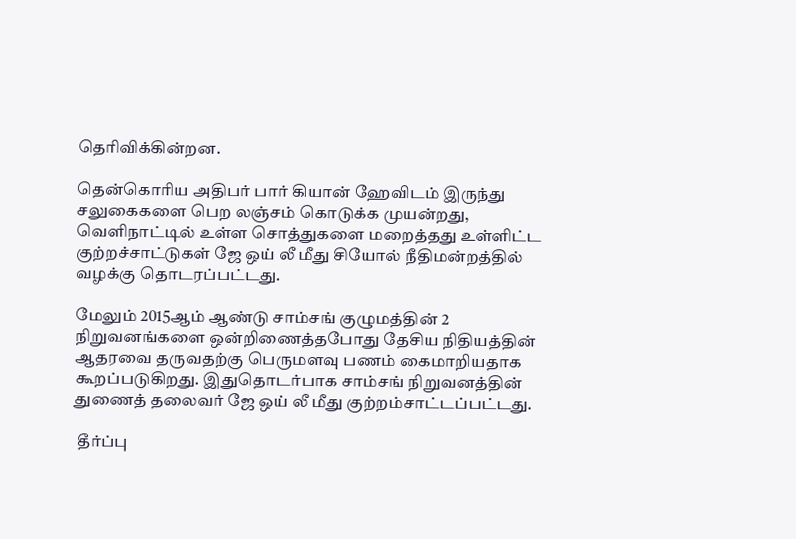தெரிவிக்கின்றன.

தென்கொரிய அதிபர் பார் கியான் ஹேவிடம் இருந்து சலுகைகளை பெற லஞ்சம் கொடுக்க முயன்றது, வெளிநாட்டில் உள்ள சொத்துகளை மறைத்தது உள்ளிட்ட குற்றச்சாட்டுகள் ஜே ஒய் லீ மீது சியோல் நீதிமன்றத்தில் வழக்கு தொடரப்பட்டது.

மேலும் 2015ஆம் ஆண்டு சாம்சங் குழுமத்தின் 2 நிறுவனங்களை ஒன்றிணைத்தபோது தேசிய நிதியத்தின் ஆதரவை தருவதற்கு பெருமளவு பணம் கைமாறியதாக கூறப்படுகிறது. இதுதொடர்பாக சாம்சங் நிறுவனத்தின் துணைத் தலைவர் ஜே ஒய் லீ மீது குற்றம்சாட்டப்பட்டது.

 தீர்ப்பு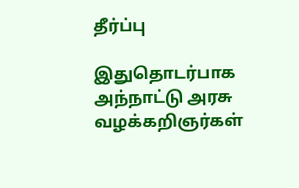தீர்ப்பு

இதுதொடர்பாக அந்நாட்டு அரசு வழக்கறிஞர்கள்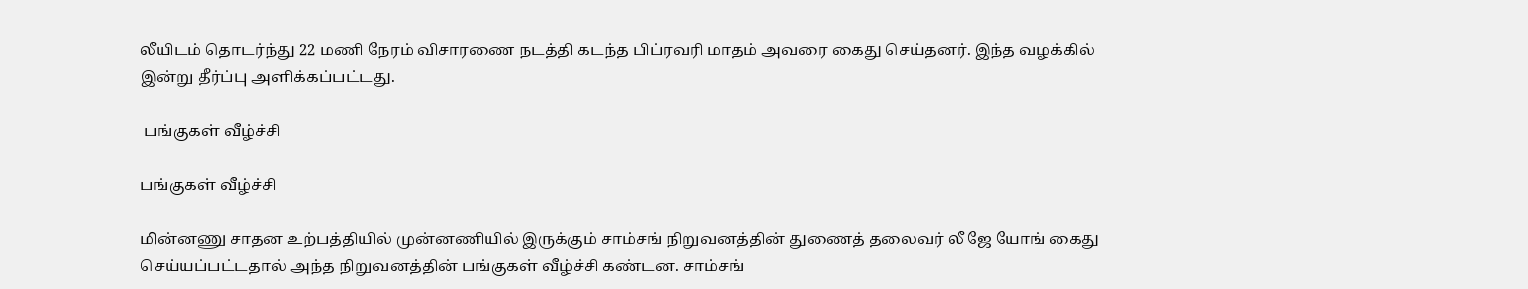லீயிடம் தொடர்ந்து 22 மணி நேரம் விசாரணை நடத்தி கடந்த பிப்ரவரி மாதம் அவரை கைது செய்தனர். இந்த வழக்கில் இன்று தீர்ப்பு அளிக்கப்பட்டது.

 பங்குகள் வீழ்ச்சி

பங்குகள் வீழ்ச்சி

மின்னணு சாதன உற்பத்தியில் முன்னணியில் இருக்கும் சாம்சங் நிறுவனத்தின் துணைத் தலைவர் லீ ஜே யோங் கைது செய்யப்பட்டதால் அந்த நிறுவனத்தின் பங்குகள் வீழ்ச்சி கண்டன. சாம்சங்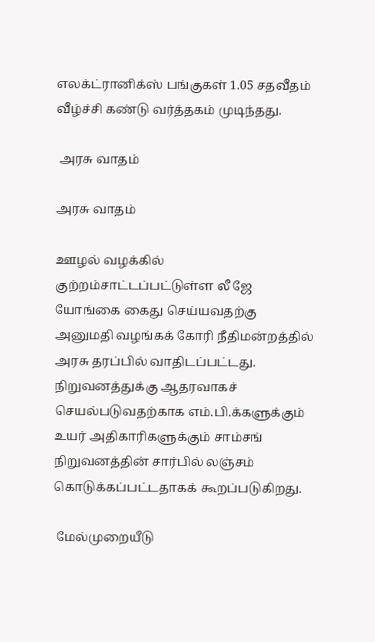எலக்ட்ரானிக்ஸ் பங்குகள் 1.05 சதவீதம் வீழ்ச்சி கண்டு வர்த்தகம் முடிந்தது.

 அரசு வாதம்

அரசு வாதம்

ஊழல் வழக்கில் குற்றம்சாட்டப்பட்டுள்ள லீ ஜே யோங்கை கைது செய்யவதற்கு அனுமதி வழங்கக் கோரி நீதிமன்றத்தில் அரசு தரப்பில் வாதிடப்பட்டது. நிறுவனத்துக்கு ஆதரவாகச் செயல்படுவதற்காக எம்.பி.க்களுக்கும் உயர் அதிகாரிகளுக்கும் சாம்சங் நிறுவனத்தின் சார்பில் லஞ்சம் கொடுக்கப்பட்டதாகக் கூறப்படுகிறது.

 மேல்முறையீடு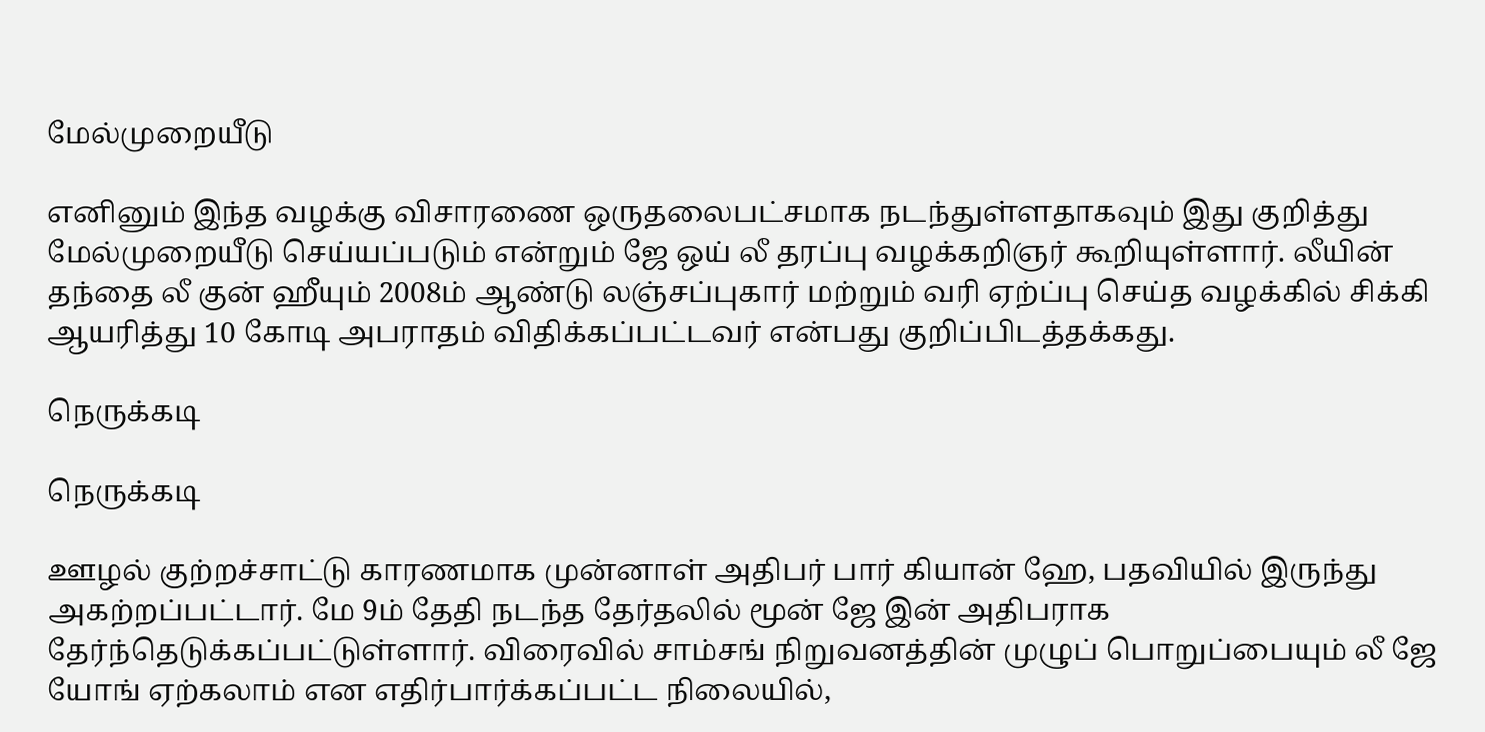மேல்முறையீடு

எனினும் இந்த வழக்கு விசாரணை ஒருதலைபட்சமாக நடந்துள்ளதாகவும் இது குறித்து மேல்முறையீடு செய்யப்படும் என்றும் ஜே ஒய் லீ தரப்பு வழக்கறிஞர் கூறியுள்ளார். லீயின் தந்தை லீ குன் ஹீயும் 2008ம் ஆண்டு லஞ்சப்புகார் மற்றும் வரி ஏற்ப்பு செய்த வழக்கில் சிக்கி ஆயரித்து 10 கோடி அபராதம் விதிக்கப்பட்டவர் என்பது குறிப்பிடத்தக்கது.

நெருக்கடி

நெருக்கடி

ஊழல் குற்றச்சாட்டு காரணமாக முன்னாள் அதிபர் பார் கியான் ஹே, பதவியில் இருந்து அகற்றப்பட்டார். மே 9ம் தேதி நடந்த தேர்தலில் மூன் ஜே இன் அதிபராக தேர்ந்தெடுக்கப்பட்டுள்ளார். விரைவில் சாம்சங் நிறுவனத்தின் முழுப் பொறுப்பையும் லீ ஜே யோங் ஏற்கலாம் என எதிர்பார்க்கப்பட்ட நிலையில்,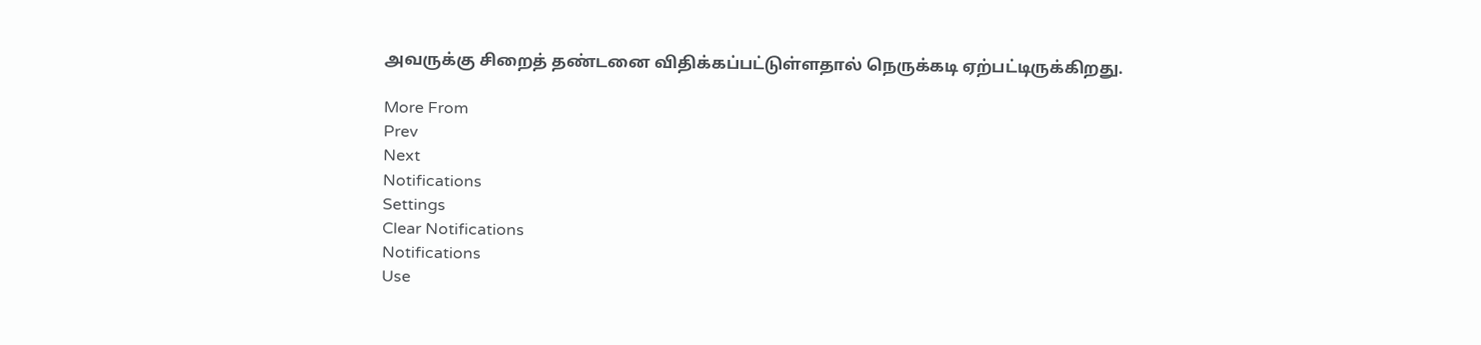அவருக்கு சிறைத் தண்டனை விதிக்கப்பட்டுள்ளதால் நெருக்கடி ஏற்பட்டிருக்கிறது.

More From
Prev
Next
Notifications
Settings
Clear Notifications
Notifications
Use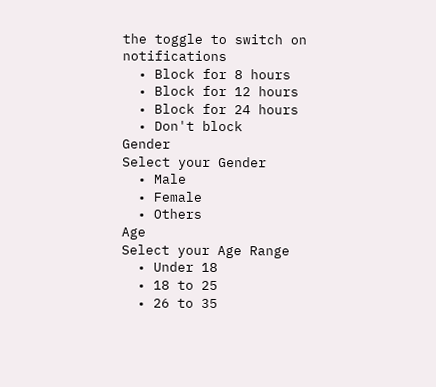the toggle to switch on notifications
  • Block for 8 hours
  • Block for 12 hours
  • Block for 24 hours
  • Don't block
Gender
Select your Gender
  • Male
  • Female
  • Others
Age
Select your Age Range
  • Under 18
  • 18 to 25
  • 26 to 35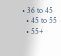• 36 to 45
  • 45 to 55
  • 55+